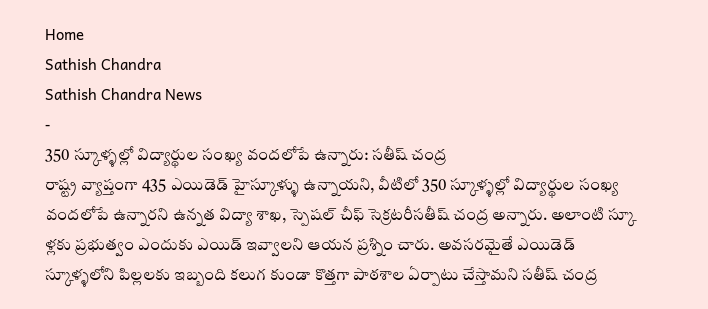Home
Sathish Chandra
Sathish Chandra News
-
350 స్కూళ్ళల్లో విద్యార్థుల సంఖ్య వందలోపే ఉన్నారు: సతీష్ చంద్ర
రాష్ట్ర వ్యాప్తంగా 435 ఎయిడెడ్ హైస్కూళ్ళు ఉన్నాయని, వీటిలో 350 స్కూళ్ళల్లో విద్యార్థుల సంఖ్య వందలోపే ఉన్నారని ఉన్నత విద్యా శాఖ, స్పెషల్ చీఫ్ సెక్రటరీసతీష్ చంద్ర అన్నారు. అలాంటి స్కూ ళ్లకు ప్రభుత్వం ఎందుకు ఎయిడ్ ఇవ్వాలని ఆయన ప్రశ్నిం చారు. అవసరమైతే ఎయిడెడ్ స్కూళ్ళలోని పిల్లలకు ఇబ్బంది కలుగ కుండా కొత్తగా పాఠశాల ఏర్పాటు చేస్తామని సతీష్ చంద్ర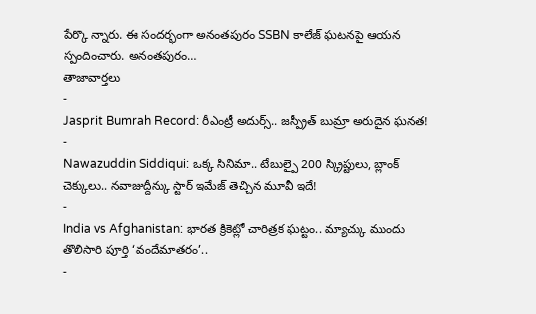పేర్కొ న్నారు. ఈ సందర్భంగా అనంతపురం SSBN కాలేజ్ ఘటనపై ఆయన స్పందించారు. అనంతపురం…
తాజావార్తలు
-
Jasprit Bumrah Record: రీఎంట్రీ అదుర్స్.. జస్ప్రీత్ బుమ్రా అరుదైన ఘనత!
-
Nawazuddin Siddiqui: ఒక్క సినిమా.. టేబుల్పై 200 స్క్రిప్టులు, బ్లాంక్ చెక్కులు.. నవాజుద్దీన్కు స్టార్ ఇమేజ్ తెచ్చిన మూవీ ఇదే!
-
India vs Afghanistan: భారత క్రికెట్లో చారిత్రక ఘట్టం.. మ్యాచ్కు ముందు తొలిసారి పూర్తి ‘వందేమాతరం’..
-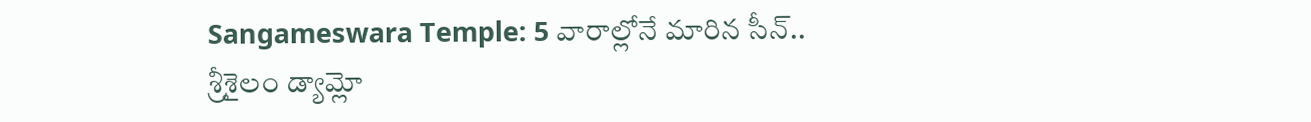Sangameswara Temple: 5 వారాల్లోనే మారిన సీన్.. శ్రీశైలం డ్యామ్లో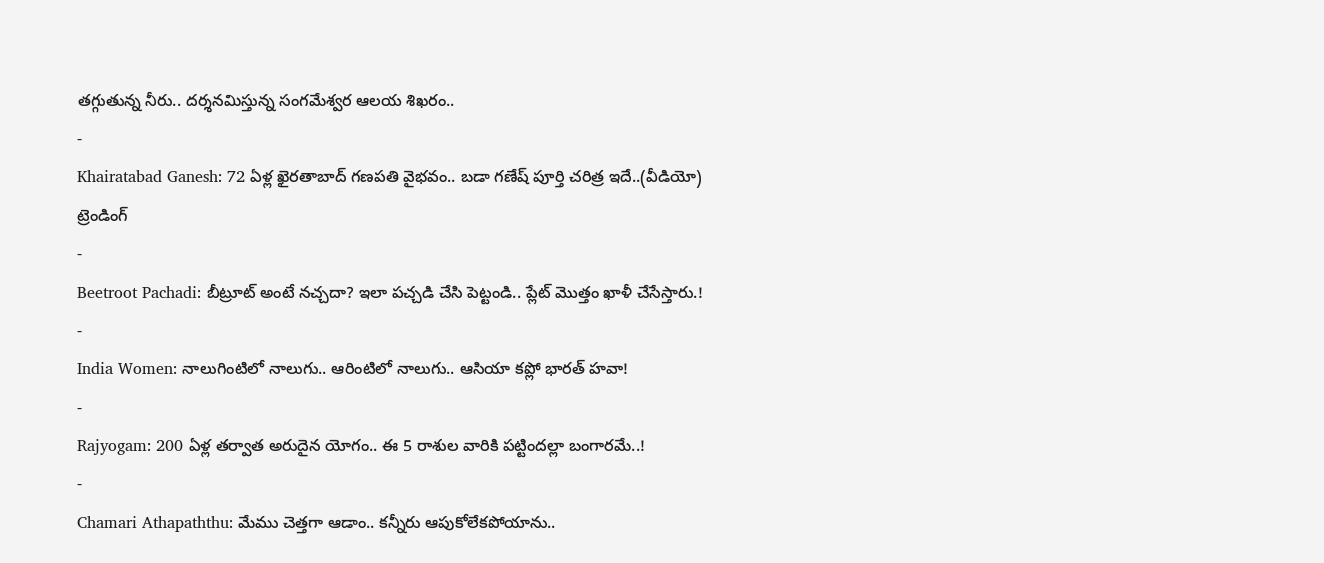తగ్గుతున్న నీరు.. దర్శనమిస్తున్న సంగమేశ్వర ఆలయ శిఖరం..
-
Khairatabad Ganesh: 72 ఏళ్ల ఖైరతాబాద్ గణపతి వైభవం.. బడా గణేష్ పూర్తి చరిత్ర ఇదే..(వీడియో)
ట్రెండింగ్
-
Beetroot Pachadi: బీట్రూట్ అంటే నచ్చదా? ఇలా పచ్చడి చేసి పెట్టండి.. ప్లేట్ మొత్తం ఖాళీ చేసేస్తారు.!
-
India Women: నాలుగింటిలో నాలుగు.. ఆరింటిలో నాలుగు.. ఆసియా కప్లో భారత్ హవా!
-
Rajyogam: 200 ఏళ్ల తర్వాత అరుదైన యోగం.. ఈ 5 రాశుల వారికి పట్టిందల్లా బంగారమే..!
-
Chamari Athapaththu: మేము చెత్తగా ఆడాం.. కన్నీరు ఆపుకోలేకపోయాను..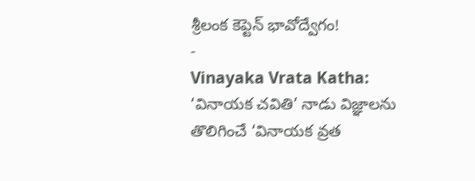శ్రీలంక కెప్టెన్ భావోద్వేగం!
-
Vinayaka Vrata Katha: ‘వినాయక చవితి’ నాడు విజ్ఞాలను తొలిగించే ‘వినాయక వ్రత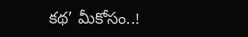కథ’ మీకోసం..!